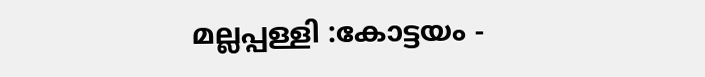മല്ലപ്പള്ളി :കോട്ടയം -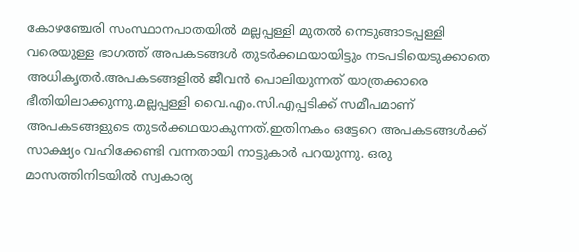കോഴഞ്ചേരി സംസ്ഥാനപാതയിൽ മല്ലപ്പള്ളി മുതൽ നെടുങ്ങാടപ്പള്ളി വരെയുള്ള ഭാഗത്ത് അപകടങ്ങൾ തുടർക്കഥയായിട്ടും നടപടിയെടുക്കാതെ അധികൃതർ.അപകടങ്ങളിൽ ജീവൻ പൊലിയുന്നത് യാത്രക്കാരെ ഭീതിയിലാക്കുന്നു.മല്ലപ്പള്ളി വൈ.എം.സി.എപ്പടിക്ക് സമീപമാണ് അപകടങ്ങളുടെ തുടർക്കഥയാകുന്നത്.ഇതിനകം ഒട്ടേറെ അപകടങ്ങൾക്ക് സാക്ഷ്യം വഹിക്കേണ്ടി വന്നതായി നാട്ടുകാർ പറയുന്നു. ഒരു മാസത്തിനിടയിൽ സ്വകാര്യ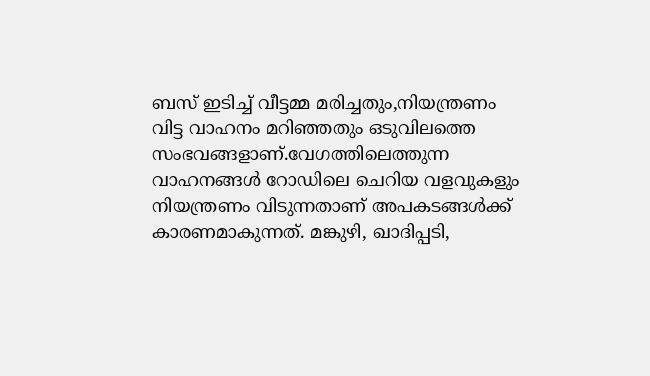ബസ് ഇടിച്ച് വീട്ടമ്മ മരിച്ചതും,നിയന്ത്രണം വിട്ട വാഹനം മറിഞ്ഞതും ഒടുവിലത്തെ സംഭവങ്ങളാണ്.വേഗത്തിലെത്തുന്ന വാഹനങ്ങൾ റോഡിലെ ചെറിയ വളവുകളും നിയന്ത്രണം വിടുന്നതാണ് അപകടങ്ങൾക്ക് കാരണമാകുന്നത്. മങ്കുഴി, ഖാദിപ്പടി,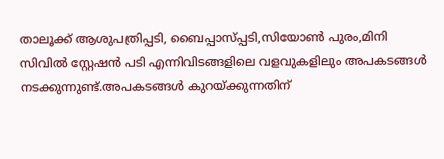താലൂക്ക് ആശുപത്രിപ്പടി, ബൈപ്പാസ്പ്പടി,സിയോൺ പുരം,മിനി സിവിൽ സ്റ്റേഷൻ പടി എന്നിവിടങ്ങളിലെ വളവുകളിലും അപകടങ്ങൾ നടക്കുന്നുണ്ട്.അപകടങ്ങൾ കുറയ്ക്കുന്നതിന്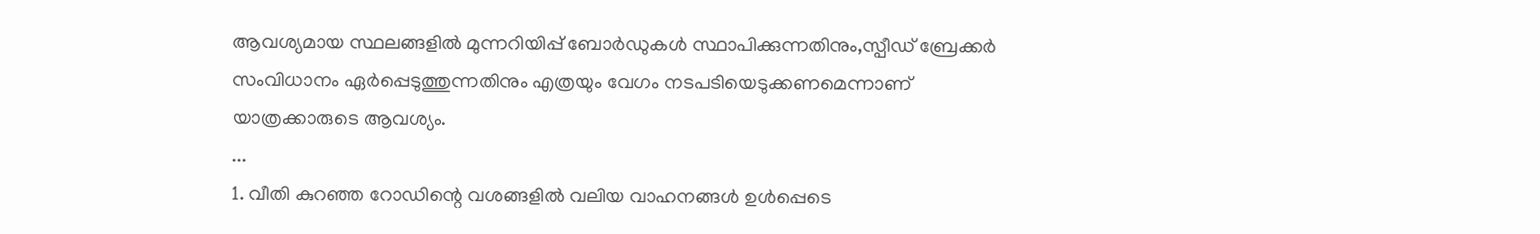ആവശ്യമായ സ്ഥലങ്ങളിൽ മുന്നറിയിപ്പ് ബോർഡുകൾ സ്ഥാപിക്കുന്നതിനും,സ്പീഡ് ബ്രേക്കർ സംവിധാനം ഏർപ്പെടുത്തുന്നതിനും എത്രയും വേഗം നടപടിയെടുക്കണമെന്നാണ് യാത്രക്കാരുടെ ആവശ്യം.
...
1. വീതി കുറഞ്ഞ റോഡിന്റെ വശങ്ങളിൽ വലിയ വാഹനങ്ങൾ ഉൾപ്പെടെ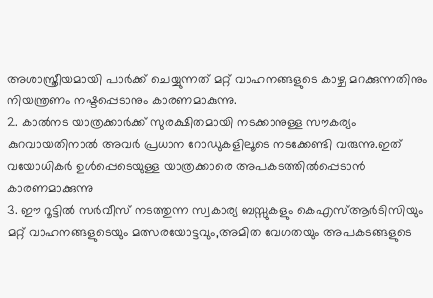അശാസ്ത്രീയമായി പാർക്ക് ചെയ്യുന്നത് മറ്റ് വാഹനങ്ങളുടെ കാഴ്ച മറക്കുന്നതിനും നിയന്ത്രണം നഷ്ടപ്പെടാനും കാരണമാകുന്നു.
2. കാൽനട യാത്രക്കാർക്ക് സുരക്ഷിതമായി നടക്കാനുള്ള സൗകര്യം കുറവായതിനാൽ അവർ പ്രധാന റോഡുകളിലൂടെ നടക്കേണ്ടി വരുന്നു.ഇത് വയോധികർ ഉൾപ്പെടെയുള്ള യാത്രക്കാരെ അപകടത്തിൽപ്പെടാൻ കാരണമാക്കുന്നു
3. ഈ റൂട്ടിൽ സർവീസ് നടത്തുന്ന സ്വകാര്യ ബസ്സുകളും കെഎസ്ആർടിസിയും മറ്റ് വാഹനങ്ങളുടെയും മത്സരയോട്ടവും,അമിത വേഗതയും അപകടങ്ങളുടെ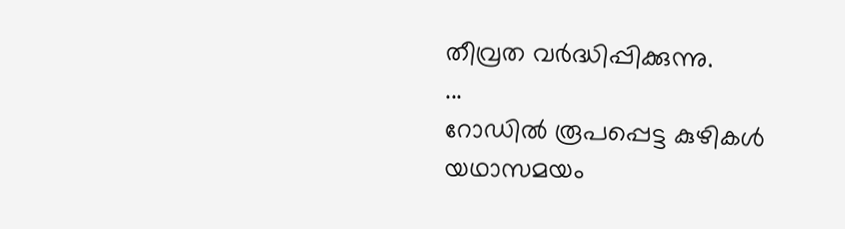തീവ്രത വർദ്ധിപ്പിക്കുന്നു.
...
റോഡിൽ രൂപപ്പെട്ട കുഴികൾ യഥാസമയം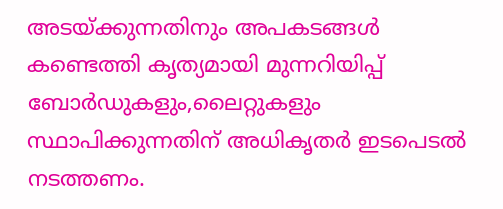അടയ്ക്കുന്നതിനും അപകടങ്ങൾ കണ്ടെത്തി കൃത്യമായി മുന്നറിയിപ്പ് ബോർഡുകളും,ലൈറ്റുകളും സ്ഥാപിക്കുന്നതിന് അധികൃതർ ഇടപെടൽ നടത്തണം.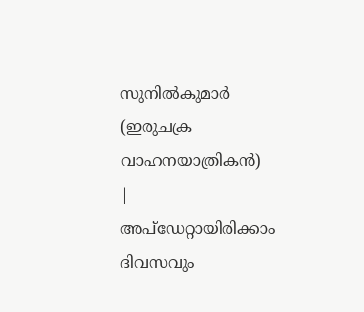സുനിൽകുമാർ
(ഇരുചക്ര വാഹനയാത്രികൻ)
|
അപ്ഡേറ്റായിരിക്കാം ദിവസവും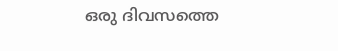ഒരു ദിവസത്തെ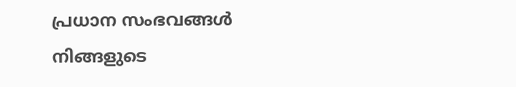പ്രധാന സംഭവങ്ങൾ നിങ്ങളുടെ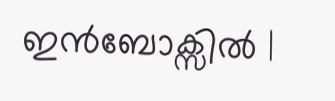ഇൻബോക്സിൽ |